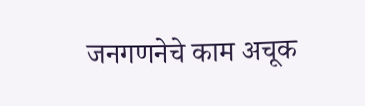जनगणनेचे काम अचूक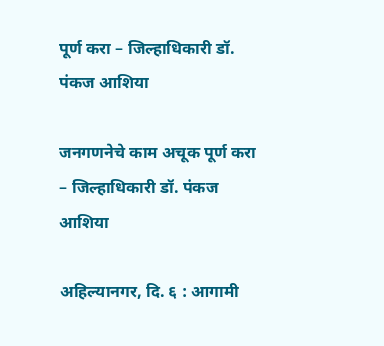पूर्ण करा – जिल्हाधिकारी डॉ. पंकज आशिया

जनगणनेचे काम अचूक पूर्ण करा – जिल्हाधिकारी डॉ. पंकज आशिया

अहिल्यानगर, दि. ६ : आगामी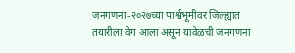जनगणना-२०२७च्या पार्श्वभूमीवर जिल्ह्यात तयारीला वेग आला असून यावेळची जनगणना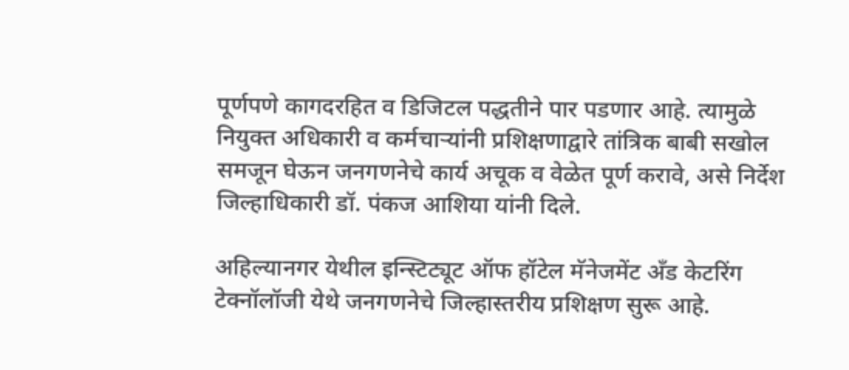पूर्णपणे कागदरहित व डिजिटल पद्धतीने पार पडणार आहे. त्यामुळे नियुक्त अधिकारी व कर्मचाऱ्यांनी प्रशिक्षणाद्वारे तांत्रिक बाबी सखोल समजून घेऊन जनगणनेचे कार्य अचूक व वेळेत पूर्ण करावे, असे निर्देश जिल्हाधिकारी डॉ. पंकज आशिया यांनी दिले.

अहिल्यानगर येथील इन्स्टिट्यूट ऑफ हॉटेल मॅनेजमेंट अँड केटरिंग टेक्नॉलॉजी येथे जनगणनेचे जिल्हास्तरीय प्रशिक्षण सुरू आहे.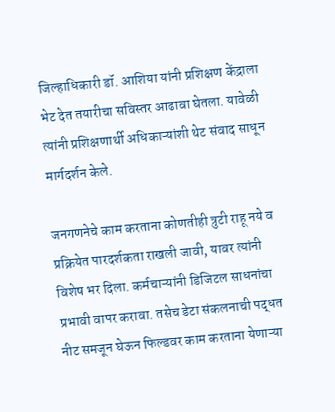जिल्हाधिकारी डॉ. आशिया यांनी प्रशिक्षण केंद्राला भेट देत तयारीचा सविस्तर आढावा घेतला. यावेळी त्यांनी प्रशिक्षणार्थी अधिकाऱ्यांशी थेट संवाद साधून मार्गदर्शन केले.

जनगणनेचे काम करताना कोणतीही त्रुटी राहू नये व प्रक्रियेत पारदर्शकता राखली जावी, यावर त्यांनी विशेष भर दिला. कर्मचाऱ्यांनी डिजिटल साधनांचा प्रभावी वापर करावा. तसेच डेटा संकलनाची पद्धत नीट समजून घेऊन फिल्डवर काम करताना येणाऱ्या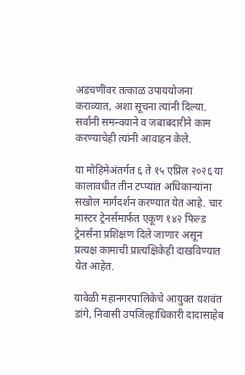अडचणींवर तत्काळ उपाययोजना कराव्यात, अशा सूचना त्यांनी दिल्या. सर्वांनी समन्वयाने व जबाबदारीने काम करण्याचेही त्यांनी आवाहन केले.

या मोहिमेअंतर्गत ६ ते १५ एप्रिल २०२६ या कालावधीत तीन टप्प्यांत अधिकाऱ्यांना सखोल मार्गदर्शन करण्यात येत आहे. चार मास्टर ट्रेनर्समार्फत एकूण १४२ फिल्ड ट्रेनर्सना प्रशिक्षण दिले जाणार असून प्रत्यक्ष कामाची प्रात्यक्षिकेही दाखविण्यात येत आहेत.

यावेळी महानगरपालिकेचे आयुक्त यशवंत डांगे, निवासी उपजिल्हाधिकारी दादासाहेब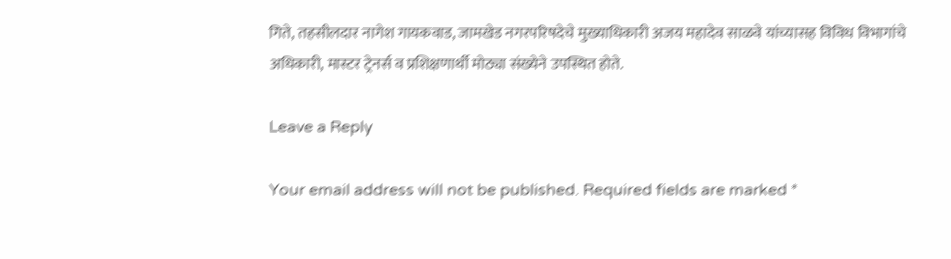गिते, तहसीलदार नागेश गायकवाड, जामखेड नगरपरिषदेचे मुख्याधिकारी अजय महादेव साळवे यांच्यासह विविध विभागांचे अधिकारी, मास्टर ट्रेनर्स व प्रशिक्षणार्थी मोठ्या संख्येने उपस्थित होते.

Leave a Reply

Your email address will not be published. Required fields are marked *